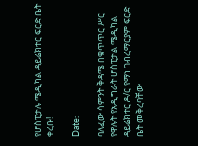የሆስፒታሉ ሜዲካል ዳይሬክተር ፍርድ ቤት ቀረቡ!

Date:

ባለፈው ሳምንት ቅዳሜ በቁጥጥር ሥር የዋሉት የአዲግራት ሆስፒታል ሜዲካል ዳይሬክተር ዶ/ር የማነ ገብረማርያም ፍርድ ቤት መቅረባቸው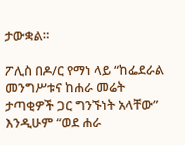ታውቋል።

ፖሊስ በዶ/ር የማነ ላይ “ከፌደራል መንግሥቱና ከሐራ መሬት ታጣቂዎች ጋር ግንኙነት አላቸው” እንዲሁም “ወደ ሐራ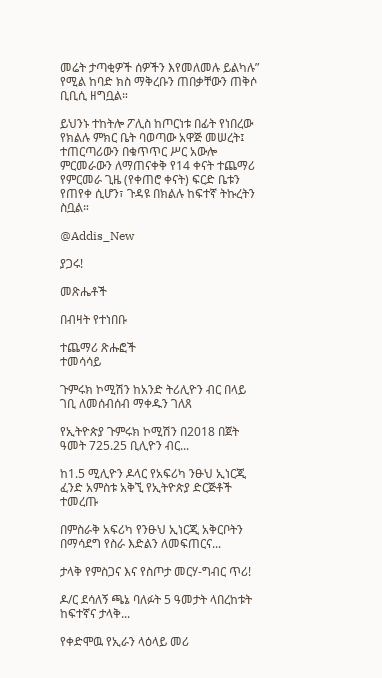መሬት ታጣቂዎች ሰዎችን እየመለመሉ ይልካሉ” የሚል ከባድ ክስ ማቅረቡን ጠበቃቸውን ጠቅሶ ቢቢሲ ዘግቧል።

ይህንኑ ተከትሎ ፖሊስ ከጦርነቱ በፊት የነበረው የክልሉ ምክር ቤት ባወጣው አዋጅ መሠረት፤  ተጠርጣሪውን በቁጥጥር ሥር አውሎ ምርመራውን ለማጠናቀቅ የ14 ቀናት ተጨማሪ የምርመራ ጊዜ (የቀጠሮ ቀናት) ፍርድ ቤቱን የጠየቀ ሲሆን፣ ጉዳዩ በክልሉ ከፍተኛ ትኩረትን ስቧል።

@Addis_New

ያጋሩ!

መጽሔቶች

በብዛት የተነበቡ

ተጨማሪ ጽሑፎች
ተመሳሳይ

ጉምሩክ ኮሚሽን ከአንድ ትሪሊዮን ብር በላይ ገቢ ለመሰብሰብ ማቀዱን ገለጸ

የኢትዮጵያ ጉምሩክ ኮሚሽን በ2018 በጀት ዓመት 725.25 ቢሊዮን ብር...

ከ1.5 ሚሊዮን ዶላር የአፍሪካ ንፁህ ኢነርጂ ፈንድ አምስቱ አቅኚ የኢትዮጵያ ድርጅቶች ተመረጡ

በምስራቅ አፍሪካ የንፁህ ኢነርጂ አቅርቦትን በማሳደግ የስራ እድልን ለመፍጠርና...

ታላቅ የምስጋና እና የስጦታ መርሃ-ግብር ጥሪ!

ዶ/ር ደሳለኝ ጫኔ ባለፉት 5 ዓመታት ላበረከቱት ከፍተኛና ታላቅ...

የቀድሞዉ የኢራን ላዕላይ መሪ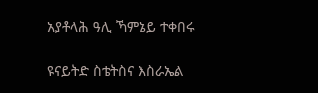አያቶላሕ ዓሊ ኻምኔይ ተቀበሩ

ዩናይትድ ስቴትስና እስራኤል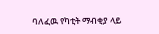ባለፈዉ የካቲት ማብቂያ ላይ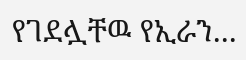የገደሏቸዉ የኢራን...